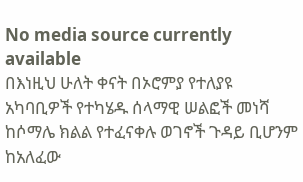No media source currently available
በእነዚህ ሁለት ቀናት በኦሮምያ የተለያዩ አካባቢዎች የተካሄዱ ሰላማዊ ሠልፎች መነሻ ከሶማሌ ክልል የተፈናቀሉ ወገኖች ጉዳይ ቢሆንም ከአለፈው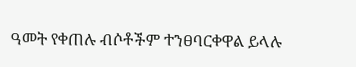ዓመት የቀጠሉ ብሶቶችም ተንፀባርቀዋል ይላሉ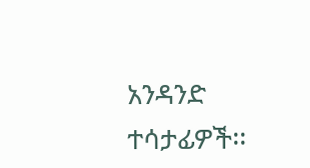አንዳንድ ተሳታፊዎች፡፡